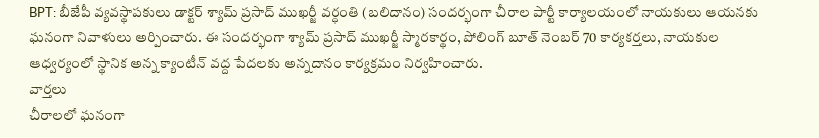BPT: బీజేపీ వ్యవస్థాపకులు డాక్టర్ శ్యామ్ ప్రసాద్ ముఖర్జీ వర్ధంతి (బలిదానం) సందర్భంగా చీరాల పార్టీ కార్యాలయంలో నాయకులు ఆయనకు ఘనంగా నివాళులు అర్పించారు. ఈ సందర్భంగా శ్యామ్ ప్రసాద్ ముఖర్జీ స్మారకార్థం, పోలింగ్ బూత్ నెంబర్ 70 కార్యకర్తలు, నాయకుల ఆధ్వర్యంలో స్థానిక అన్న క్యాంటీన్ వద్ద పేదలకు అన్నదానం కార్యక్రమం నిర్వహించారు.
వార్తలు
చీరాలలో ఘనంగా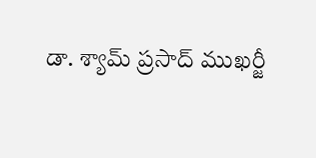డా. శ్యామ్ ప్రసాద్ ముఖర్జీ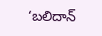‘బలిదాన్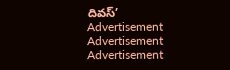దివస్’
Advertisement
Advertisement
Advertisement